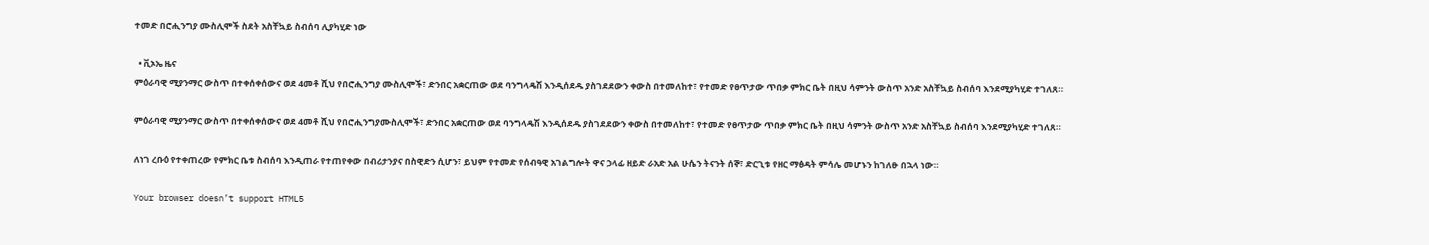ተመድ በሮሒንግያ ሙስሊሞች ስደት አስቸኳይ ስብሰባ ሊያካሂድ ነው

  • ቪኦኤ ዜና
ምዕራባዊ ሚያንማር ውስጥ በተቀሰቀሰውና ወደ 4መቶ ሺህ የበሮሒንግያ ሙስሊሞች፣ ድንበር አቋርጠው ወደ ባንግላዴሽ እንዲሰደዱ ያስገደደውን ቀውስ በተመለከተ፣ የተመድ የፀጥታው ጥበቃ ምክር ቤት በዚህ ሳምንት ውስጥ አንድ አስቸኳይ ስብሰባ እንደሚያካሂድ ተገለጸ።

ምዕራባዊ ሚያንማር ውስጥ በተቀሰቀሰውና ወደ 4መቶ ሺህ የበሮሒንግያሙስሊሞች፣ ድንበር አቋርጠው ወደ ባንግላዴሽ እንዲሰደዱ ያስገደደውን ቀውስ በተመለከተ፣ የተመድ የፀጥታው ጥበቃ ምክር ቤት በዚህ ሳምንት ውስጥ አንድ አስቸኳይ ስብሰባ እንደሚያካሂድ ተገለጸ።

ለነገ ረቡዕ የተቀጠረው የምክር ቤቱ ስብሰባ እንዲጠራ የተጠየቀው በብሪታንያና በስዊድን ሲሆን፣ ይህም የተመድ የሰብዓዊ አገልግሎት ዋና ኃላፊ ዘይድ ራአድ አል ሁሴን ትናንት ሰኞ፣ ድርጊቱ የዘር ማፅዳት ምሳሌ መሆኑን ከገለፁ በኋላ ነው።

Your browser doesn’t support HTML5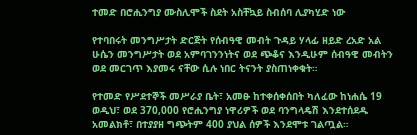ተመድ በሮሒንግያ ሙስሊሞች ስደት አስቸኳይ ስብሰባ ሊያካሂድ ነው

የተባበሩት መንግሥታት ድርጅት የሰብዓዊ መብት ጉዳይ ሃላፊ ዘይድ ረአድ አል ሁሴን መንግሥታት ወደ አምባገንንነትና ወደ ጭቆና እንዲሁም ሰብዓዊ መብትን ወደ መርገጥ እያመሩ ናቸው ሲሉ ነበር ትናንት ያስጠነቀቁት።

የተመድ የሥደተኞች መሥራያ ቤት፣ አመፁ ከተቀሰቀሰበት ካለፈው ከነሐሴ 19 ወዲህ፣ ወደ 370,000 የሮሒንግያ ነዋሪዎች ወደ ባንግላዴሽ እንደተሰደዱ አመልክቶ፣ በተያያዘ ግጭትም 400 ያህል ሰዎች እንደሞቱ ገልጧል።